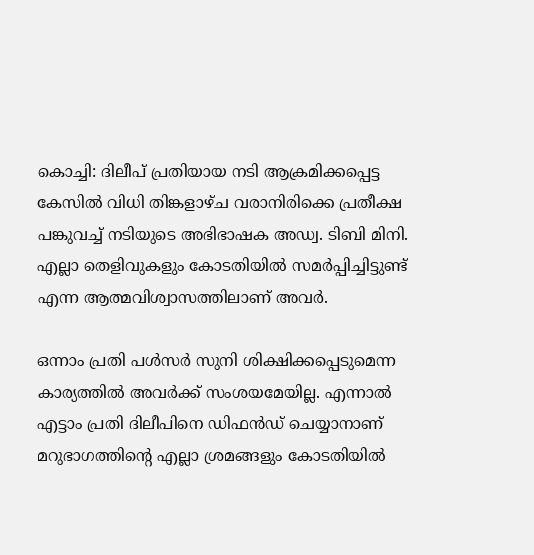കൊച്ചി: ദിലീപ് പ്രതിയായ നടി ആക്രമിക്കപ്പെട്ട കേസില്‍ വിധി തിങ്കളാഴ്ച വരാനിരിക്കെ പ്രതീക്ഷ പങ്കുവച്ച് നടിയുടെ അഭിഭാഷക അഡ്വ. ടിബി മിനി. എല്ലാ തെളിവുകളും കോടതിയില്‍ സമര്‍പ്പിച്ചിട്ടുണ്ട് എന്ന ആത്മവിശ്വാസത്തിലാണ് അവര്‍.

ഒന്നാം പ്രതി പള്‍സര്‍ സുനി ശിക്ഷിക്കപ്പെടുമെന്ന കാര്യത്തില്‍ അവര്‍ക്ക് സംശയമേയില്ല. എന്നാല്‍ എട്ടാം പ്രതി ദിലീപിനെ ഡിഫന്‍ഡ് ചെയ്യാനാണ് മറുഭാഗത്തിന്റെ എല്ലാ ശ്രമങ്ങളും കോടതിയില്‍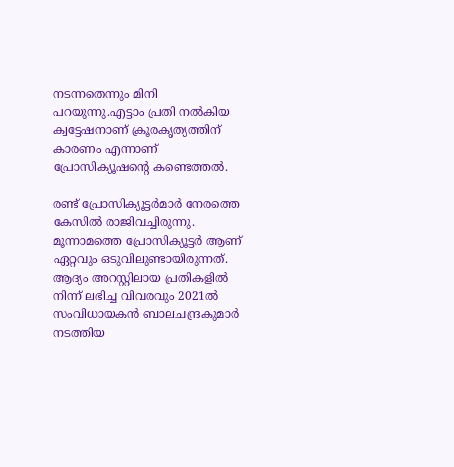നടന്നതെന്നും മിനി പറയുന്നു.എട്ടാം പ്രതി നല്‍കിയ ക്വട്ടേഷനാണ് ക്രൂരകൃത്യത്തിന് കാരണം എന്നാണ് പ്രോസിക്യൂഷന്റെ കണ്ടെത്തല്‍.

രണ്ട് പ്രോസിക്യൂട്ടര്‍മാര്‍ നേരത്തെ കേസില്‍ രാജിവച്ചിരുന്നു. മൂന്നാമത്തെ പ്രോസിക്യൂട്ടര്‍ ആണ് ഏറ്റവും ഒടുവിലുണ്ടായിരുന്നത്. ആദ്യം അറസ്റ്റിലായ പ്രതികളില്‍ നിന്ന് ലഭിച്ച വിവരവും 2021ല്‍ സംവിധായകന്‍ ബാലചന്ദ്രകുമാര്‍ നടത്തിയ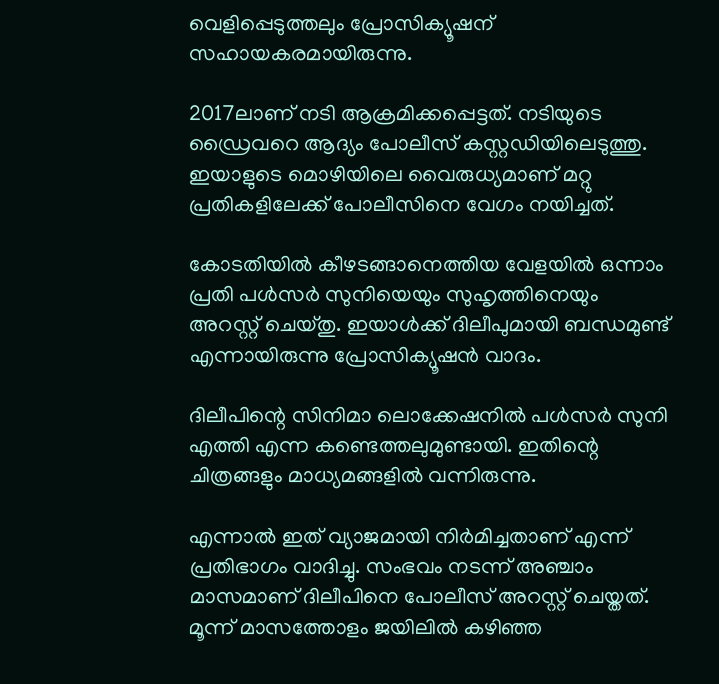വെളിപ്പെടുത്തലും പ്രോസിക്യൂഷന് സഹായകരമായിരുന്നു.

2017ലാണ് നടി ആക്രമിക്കപ്പെട്ടത്. നടിയുടെ ഡ്രൈവറെ ആദ്യം പോലീസ് കസ്റ്റഡിയിലെടുത്തു. ഇയാളുടെ മൊഴിയിലെ വൈരുധ്യമാണ് മറ്റു പ്രതികളിലേക്ക് പോലീസിനെ വേഗം നയിച്ചത്.

കോടതിയില്‍ കീഴടങ്ങാനെത്തിയ വേളയില്‍ ഒന്നാം പ്രതി പള്‍സര്‍ സുനിയെയും സുഹൃത്തിനെയും അറസ്റ്റ് ചെയ്തു. ഇയാള്‍ക്ക് ദിലീപുമായി ബന്ധമുണ്ട് എന്നായിരുന്നു പ്രോസിക്യൂഷന്‍ വാദം.

ദിലീപിന്റെ സിനിമാ ലൊക്കേഷനില്‍ പള്‍സര്‍ സുനി എത്തി എന്ന കണ്ടെത്തലുമുണ്ടായി. ഇതിന്റെ ചിത്രങ്ങളും മാധ്യമങ്ങളില്‍ വന്നിരുന്നു.

എന്നാല്‍ ഇത് വ്യാജമായി നിര്‍മിച്ചതാണ് എന്ന് പ്രതിഭാഗം വാദിച്ചു. സംഭവം നടന്ന് അഞ്ചാം മാസമാണ് ദിലീപിനെ പോലീസ് അറസ്റ്റ് ചെയ്തത്. മൂന്ന് മാസത്തോളം ജയിലില്‍ കഴിഞ്ഞ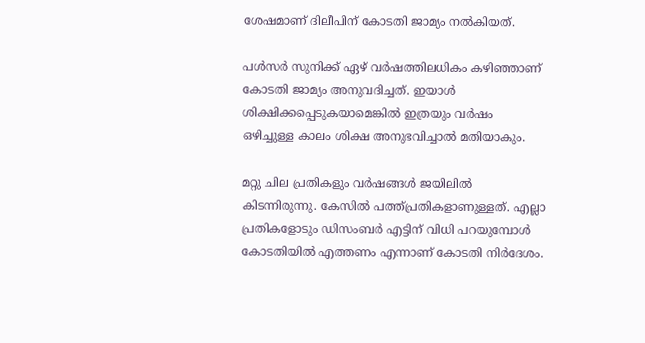ശേഷമാണ് ദിലീപിന് കോടതി ജാമ്യം നല്‍കിയത്.

പള്‍സര്‍ സുനിക്ക് ഏഴ് വര്‍ഷത്തിലധികം കഴിഞ്ഞാണ് കോടതി ജാമ്യം അനുവദിച്ചത്. ഇയാള്‍ ശിക്ഷിക്കപ്പെടുകയാമെങ്കില്‍ ഇത്രയും വര്‍ഷം ഒഴിച്ചുള്ള കാലം ശിക്ഷ അനുഭവിച്ചാല്‍ മതിയാകും.

മറ്റു ചില പ്രതികളും വര്‍ഷങ്ങള്‍ ജയിലില്‍ കിടന്നിരുന്നു. കേസില്‍ പത്ത്പ്രതികളാണുള്ളത്. എല്ലാ പ്രതികളോടും ഡിസംബര്‍ എട്ടിന് വിധി പറയുമ്പോള്‍ കോടതിയില്‍ എത്തണം എന്നാണ് കോടതി നിര്‍ദേശം.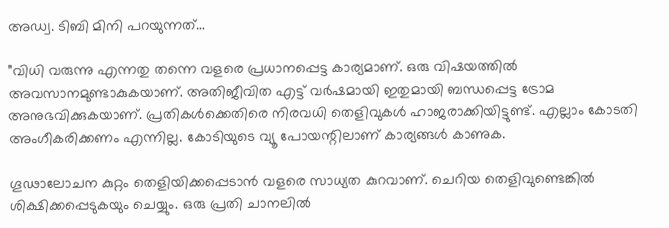അഡ്വ. ടിബി മിനി പറയുന്നത്…

”വിധി വരുന്നു എന്നതു തന്നെ വളരെ പ്രധാനപ്പെട്ട കാര്യമാണ്. ഒരു വിഷയത്തില്‍ അവസാനമുണ്ടാകുകയാണ്. അതിജീവിത എട്ട് വര്‍ഷമായി ഇതുമായി ബന്ധപ്പെട്ട ട്രോമ അനുഭവിക്കുകയാണ്. പ്രതികള്‍ക്കെതിരെ നിരവധി തെളിവുകള്‍ ഹാജരാക്കിയിട്ടുണ്ട്. എല്ലാം കോടതി അംഗീകരിക്കണം എന്നില്ല. കോടിയുടെ വ്യൂ പോയന്റിലാണ് കാര്യങ്ങള്‍ കാണുക.

ഗൂഢാലോചന കുറ്റം തെളിയിക്കപ്പെടാന്‍ വളരെ സാധ്യത കുറവാണ്. ചെറിയ തെളിവുണ്ടെങ്കില്‍ ശിക്ഷിക്കപ്പെടുകയും ചെയ്യും. ഒരു പ്രതി ചാനലില്‍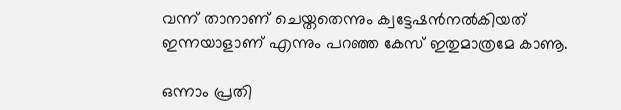വന്ന് താനാണ് ചെയ്തതെന്നും ക്വട്ടേഷന്‍നല്‍കിയത് ഇന്നയാളാണ് എന്നും പറഞ്ഞ കേസ് ഇതുമാത്രമേ കാണൂ.

ഒന്നാം പ്രതി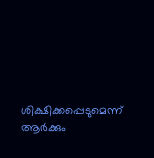ശിക്ഷിക്കപ്പെടുമെന്ന് ആര്‍ക്കും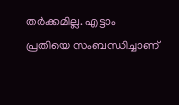തര്‍ക്കമില്ല. എട്ടാം പ്രതിയെ സംബന്ധിച്ചാണ്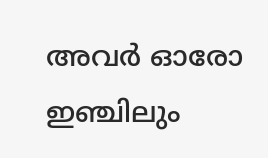അവര്‍ ഓരോ ഇഞ്ചിലും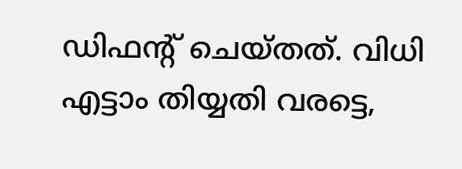ഡിഫന്റ് ചെയ്തത്. വിധി എട്ടാം തിയ്യതി വരട്ടെ,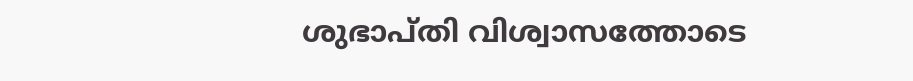ശുഭാപ്തി വിശ്വാസത്തോടെ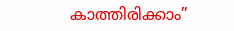കാത്തിരിക്കാം”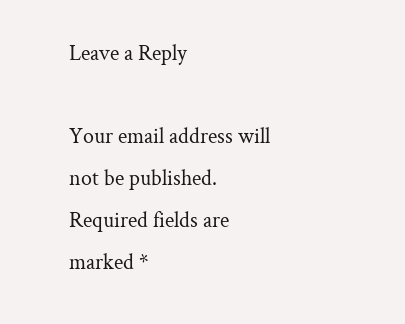Leave a Reply

Your email address will not be published. Required fields are marked *